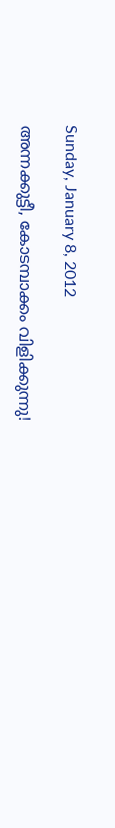Sunday, January 8, 2012

അന്നക്കുട്ടീ, കോടമ്പാക്കം വിളിക്കുന്നു!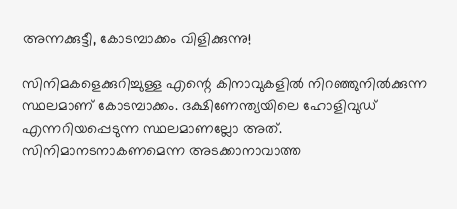അന്നക്കുട്ടീ, കോടമ്പാക്കം വിളിക്കുന്നു!

സിനിമകളെക്കുറിച്ചുള്ള എന്റെ കിനാവുകളില്‍ നിറഞ്ഞുനില്‍ക്കുന്ന സ്ഥലമാണ് കോടമ്പാക്കം. ദക്ഷിണേന്ത്യയിലെ ഹോളിവുഡ് എന്നറിയപ്പെടുന്ന സ്ഥലമാണല്ലോ അത്. സിനിമാനടനാകണമെന്ന അടക്കാനാവാത്ത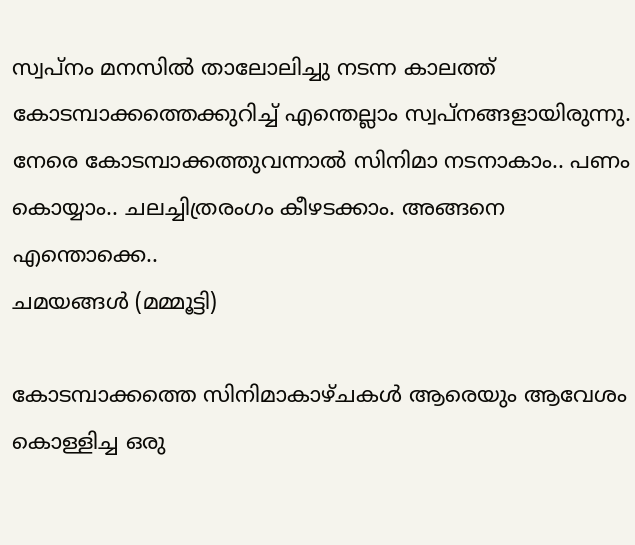സ്വപ്നം മനസില്‍ താലോലിച്ചു നടന്ന കാലത്ത് കോടമ്പാക്കത്തെക്കുറിച്ച് എന്തെല്ലാം സ്വപ്നങ്ങളായിരുന്നു. നേരെ കോടമ്പാക്കത്തുവന്നാല്‍ സിനിമാ നടനാകാം.. പണം കൊയ്യാം.. ചലച്ചിത്രരംഗം കീഴടക്കാം. അങ്ങനെ എന്തൊക്കെ..
ചമയങ്ങള്‍ (മമ്മൂട്ടി)

കോടമ്പാക്കത്തെ സിനിമാകാഴ്ചകള്‍ ആരെയും ആവേശം കൊള്ളിച്ച ഒരു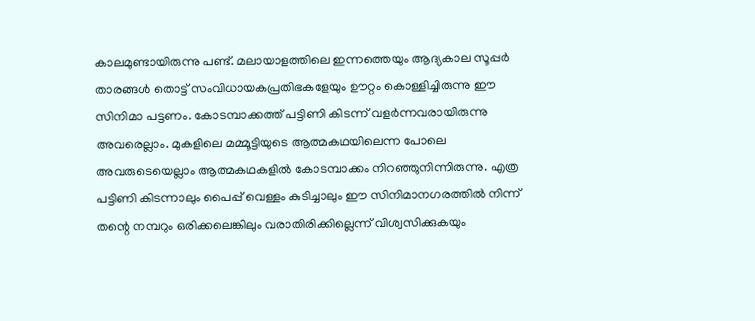കാലമുണ്ടായിരുന്നു പണ്ട്. മലായാളത്തിലെ ഇന്നത്തെയും ആദ്യകാല സൂപ്പര്‍ താരങ്ങള്‍ തൊട്ട് സംവിധായകപ്രതിഭകളേയും ഊറ്റം കൊള്ളിച്ചിരുന്നു ഈ സിനിമാ പട്ടണം. കോടമ്പാക്കത്ത് പട്ടിണി കിടന്ന് വളര്‍ന്നവരായിരുന്നു അവരെല്ലാം. മുകളിലെ മമ്മൂട്ടിയുടെ ആത്മകഥയിലെന്ന പോലെ അവരുടെയെല്ലാം ആത്മകഥകളില്‍ കോടമ്പാക്കം നിറഞ്ഞുനിന്നിരുന്നു. എത്ര പട്ടിണി കിടന്നാലും പൈപ്പ് വെള്ളം കുടിച്ചാലും ഈ സിനിമാനഗരത്തില്‍ നിന്ന് തന്റെ നമ്പറും ഒരിക്കലെങ്കിലും വരാതിരിക്കില്ലെന്ന് വിശ്വസിക്കുകയും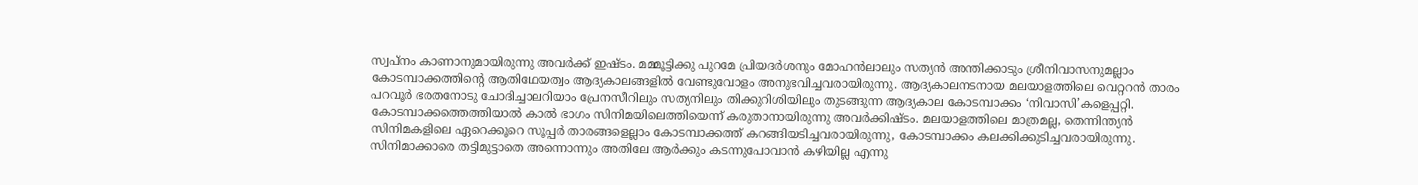സ്വപ്നം കാണാനുമായിരുന്നു അവര്‍ക്ക് ഇഷ്ടം. മമ്മൂട്ടിക്കു പുറമേ പ്രിയദര്‍ശനും മോഹന്‍ലാലും സത്യന്‍ അന്തിക്കാടും ശ്രീനിവാസനുമല്ലാം കോടമ്പാക്കത്തിന്റെ ആതിഥേയത്വം ആദ്യകാലങ്ങളില്‍ വേണ്ടുവോളം അനുഭവിച്ചവരായിരുന്നു. ആദ്യകാലനടനായ മലയാളത്തിലെ വെറ്ററന്‍ താരം പറവൂര്‍ ഭരതനോടു ചോദിച്ചാലറിയാം പ്രേനസീറിലും സത്യനിലും തിക്കുറിശിയിലും തുടങ്ങുന്ന ആദ്യകാല കോടമ്പാക്കം ‘നിവാസി’കളെപ്പറ്റി. കോടമ്പാക്കത്തെത്തിയാല്‍ കാല്‍ ഭാഗം സിനിമയിലെത്തിയെന്ന് കരുതാനായിരുന്നു അവര്‍ക്കിഷ്ടം. മലയാളത്തിലെ മാത്രമല്ല, തെന്നിന്ത്യന്‍ സിനിമകളിലെ ഏറെക്കൂറെ സൂപ്പര്‍ താരങ്ങളെല്ലാം കോടമ്പാക്കത്ത് കറങ്ങിയടിച്ചവരായിരുന്നു, കോടമ്പാക്കം കലക്കിക്കുടിച്ചവരായിരുന്നു. സിനിമാക്കാരെ തട്ടിമുട്ടാതെ അന്നൊന്നും അതിലേ ആര്‍ക്കും കടന്നുപോവാന്‍ കഴിയില്ല എന്നു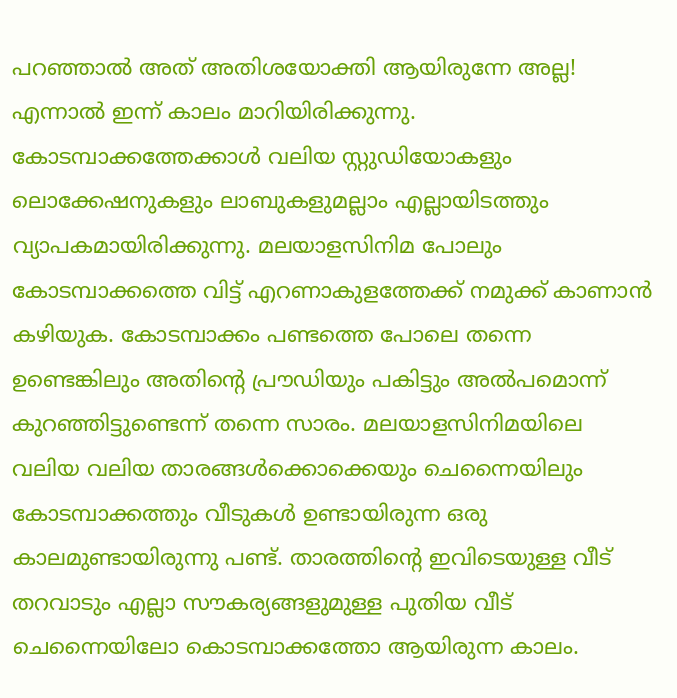പറഞ്ഞാല്‍ അത് അതിശയോക്തി ആയിരുന്നേ അല്ല!
എന്നാല്‍ ഇന്ന് കാലം മാറിയിരിക്കുന്നു. കോടമ്പാക്കത്തേക്കാള്‍ വലിയ സ്റ്റുഡിയോകളും ലൊക്കേഷനുകളും ലാബുകളുമല്ലാം എല്ലായിടത്തും വ്യാപകമായിരിക്കുന്നു. മലയാളസിനിമ പോലും കോടമ്പാക്കത്തെ വിട്ട് എറണാകുളത്തേക്ക് നമുക്ക് കാണാന്‍ കഴിയുക. കോടമ്പാക്കം പണ്ടത്തെ പോലെ തന്നെ ഉണ്ടെങ്കിലും അതിന്റെ പ്രൗഡിയും പകിട്ടും അല്‍പമൊന്ന് കുറഞ്ഞിട്ടുണ്ടെന്ന് തന്നെ സാരം. മലയാളസിനിമയിലെ വലിയ വലിയ താരങ്ങള്‍ക്കൊക്കെയും ചെന്നൈയിലും കോടമ്പാക്കത്തും വീടുകള്‍ ഉണ്ടായിരുന്ന ഒരു കാലമുണ്ടായിരുന്നു പണ്ട്. താരത്തിന്റെ ഇവിടെയുള്ള വീട് തറവാടും എല്ലാ സൗകര്യങ്ങളുമുള്ള പുതിയ വീട് ചെന്നൈയിലോ കൊടമ്പാക്കത്തോ ആയിരുന്ന കാലം.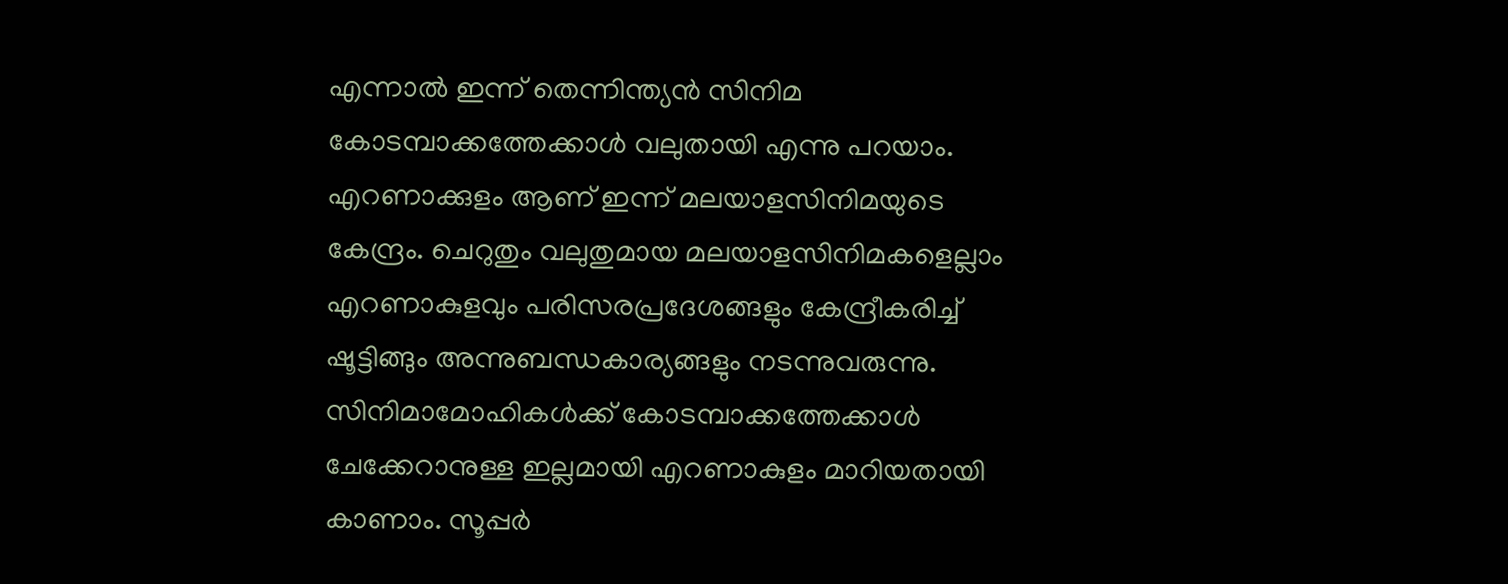എന്നാല്‍ ഇന്ന് തെന്നിന്ത്യന്‍ സിനിമ കോടമ്പാക്കത്തേക്കാള്‍ വലുതായി എന്നു പറയാം.
എറണാക്കുളം ആണ് ഇന്ന് മലയാളസിനിമയുടെ കേന്ദ്രം. ചെറുതും വലുതുമായ മലയാളസിനിമകളെല്ലാം എറണാകുളവും പരിസരപ്രദേശങ്ങളും കേന്ദ്രീകരിച്ച് ഷൂട്ടിങ്ങും അന്നുബന്ധകാര്യങ്ങളും നടന്നുവരുന്നു. സിനിമാമോഹികള്‍ക്ക് കോടമ്പാക്കത്തേക്കാള്‍ ചേക്കേറാനുള്ള ഇല്ലമായി എറണാകുളം മാറിയതായി കാണാം. സൂപ്പര്‍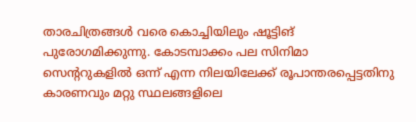താരചിത്രങ്ങള്‍ വരെ കൊച്ചിയിലും ഷൂട്ടിങ് പുരോഗമിക്കുന്നു. കോടമ്പാക്കം പല സിനിമാ സെന്ററുകളില്‍ ഒന്ന് എന്ന നിലയിലേക്ക് രൂപാന്തരപ്പെട്ടതിനു കാരണവും മറ്റു സ്ഥലങ്ങളിലെ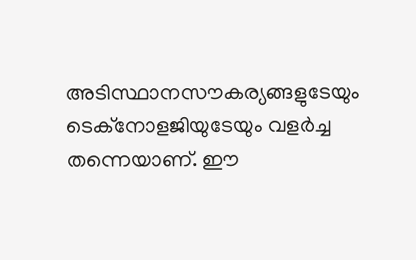അടിസ്ഥാനസൗകര്യങ്ങളുടേയും ടെക്‌നോളജിയുടേയും വളര്‍ച്ച തന്നെയാണ്. ഈ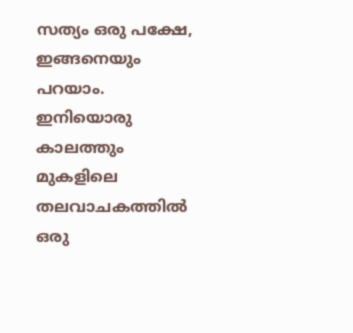സത്യം ഒരു പക്ഷേ, ഇങ്ങനെയും പറയാം. ഇനിയൊരു കാലത്തും മുകളിലെ തലവാചകത്തില്‍ ഒരു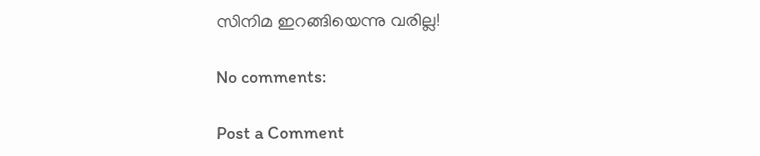സിനിമ ഇറങ്ങിയെന്നു വരില്ല!

No comments:

Post a Comment